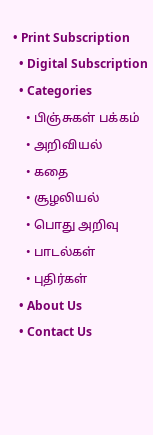• Print Subscription
  • Digital Subscription
  • Categories
    • பிஞ்சுகள் பக்கம்
    • அறிவியல்
    • கதை
    • சூழலியல்
    • பொது அறிவு
    • பாடல்கள்
    • புதிர்கள்
  • About Us
  • Contact Us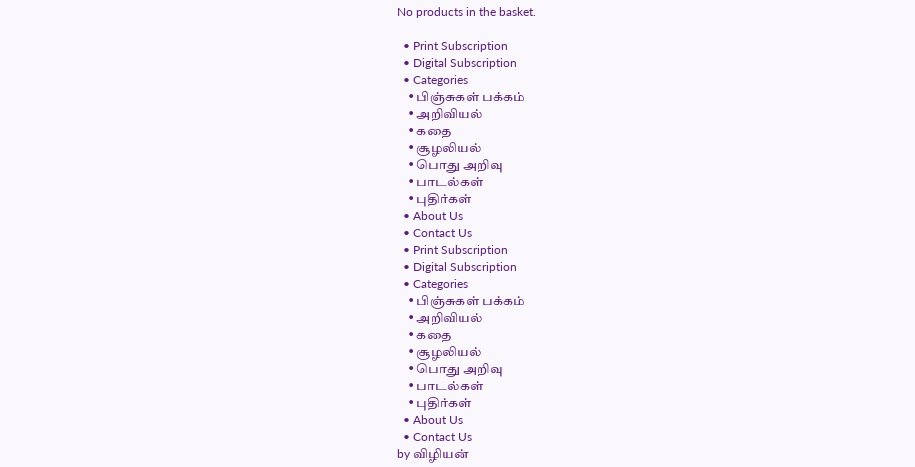No products in the basket.

  • Print Subscription
  • Digital Subscription
  • Categories
    • பிஞ்சுகள் பக்கம்
    • அறிவியல்
    • கதை
    • சூழலியல்
    • பொது அறிவு
    • பாடல்கள்
    • புதிர்கள்
  • About Us
  • Contact Us
  • Print Subscription
  • Digital Subscription
  • Categories
    • பிஞ்சுகள் பக்கம்
    • அறிவியல்
    • கதை
    • சூழலியல்
    • பொது அறிவு
    • பாடல்கள்
    • புதிர்கள்
  • About Us
  • Contact Us
by விழியன்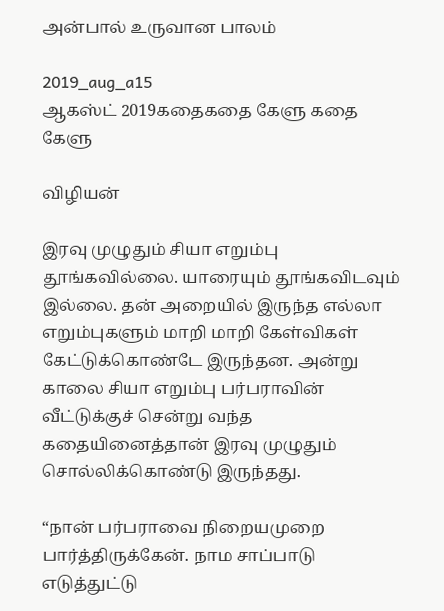அன்பால் உருவான பாலம்

2019_aug_a15
ஆகஸ்ட் 2019கதைகதை கேளு கதை கேளு

விழியன்

இரவு முழுதும் சியா எறும்பு தூங்கவில்லை. யாரையும் தூங்கவிடவும் இல்லை. தன் அறையில் இருந்த எல்லா எறும்புகளும் மாறி மாறி கேள்விகள் கேட்டுக்கொண்டே இருந்தன. அன்று காலை சியா எறும்பு பர்பராவின் வீட்டுக்குச் சென்று வந்த கதையினைத்தான் இரவு முழுதும் சொல்லிக்கொண்டு இருந்தது.

“நான் பர்பராவை நிறையமுறை பார்த்திருக்கேன். நாம சாப்பாடு எடுத்துட்டு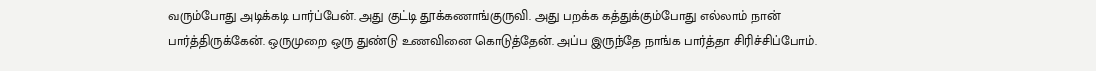வரும்போது அடிக்கடி பார்ப்பேன். அது குட்டி தூக்கணாங்குருவி. அது பறக்க கத்துக்கும்போது எல்லாம் நான் பார்த்திருக்கேன். ஒருமுறை ஒரு துண்டு உணவினை கொடுத்தேன். அப்ப இருந்தே நாங்க பார்த்தா சிரிச்சிப்போம்.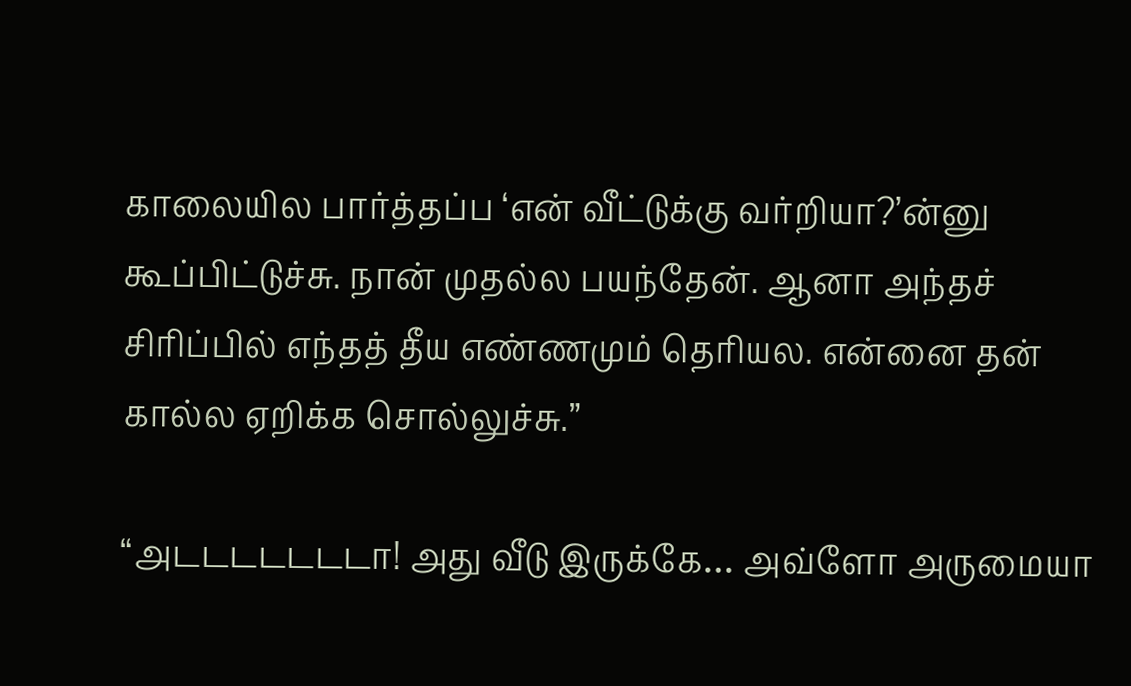காலையில பார்த்தப்ப ‘என் வீட்டுக்கு வர்றியா?’ன்னு கூப்பிட்டுச்சு. நான் முதல்ல பயந்தேன். ஆனா அந்தச் சிரிப்பில் எந்தத் தீய எண்ணமும் தெரியல. என்னை தன் கால்ல ஏறிக்க சொல்லுச்சு.”

“அடடடடடடடா! அது வீடு இருக்கே… அவ்ளோ அருமையா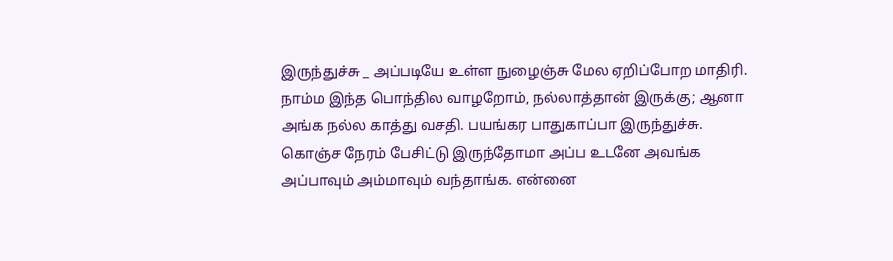இருந்துச்சு _ அப்படியே உள்ள நுழைஞ்சு மேல ஏறிப்போற மாதிரி. நாம்ம இந்த பொந்தில வாழறோம், நல்லாத்தான் இருக்கு; ஆனா அங்க நல்ல காத்து வசதி. பயங்கர பாதுகாப்பா இருந்துச்சு. கொஞ்ச நேரம் பேசிட்டு இருந்தோமா அப்ப உடனே அவங்க அப்பாவும் அம்மாவும் வந்தாங்க. என்னை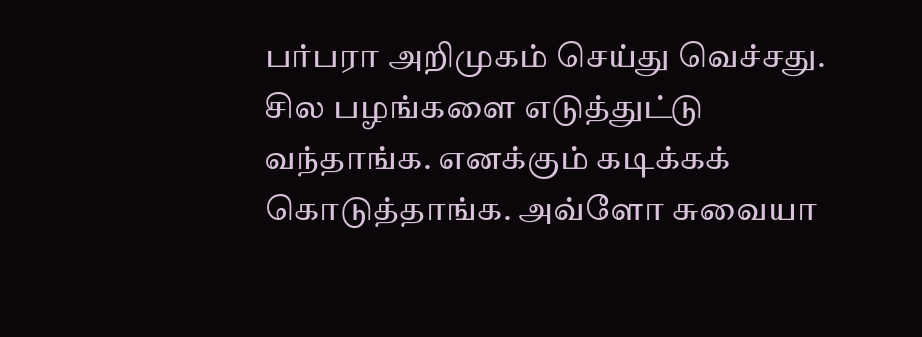பர்பரா அறிமுகம் செய்து வெச்சது. சில பழங்களை எடுத்துட்டு வந்தாங்க. எனக்கும் கடிக்கக் கொடுத்தாங்க. அவ்ளோ சுவையா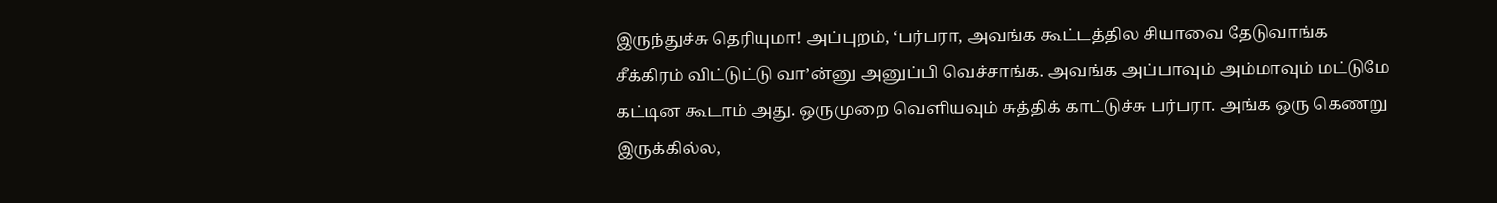இருந்துச்சு தெரியுமா! அப்புறம், ‘பர்பரா, அவங்க கூட்டத்தில சியாவை தேடுவாங்க சீக்கிரம் விட்டுட்டு வா’ன்னு அனுப்பி வெச்சாங்க. அவங்க அப்பாவும் அம்மாவும் மட்டுமே கட்டின கூடாம் அது. ஒருமுறை வெளியவும் சுத்திக் காட்டுச்சு பர்பரா. அங்க ஒரு கெணறு இருக்கில்ல,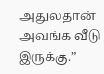அதுலதான் அவங்க வீடு இருக்கு.”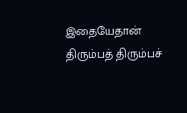இதையேதான் திரும்பத் திரும்பச்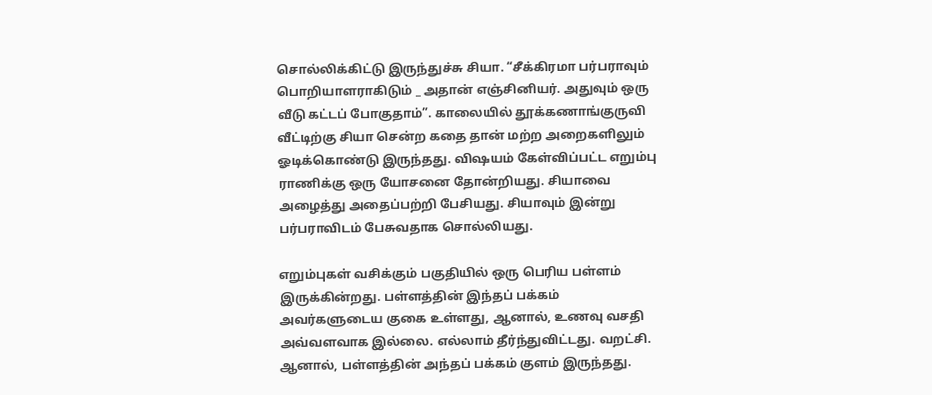சொல்லிக்கிட்டு இருந்துச்சு சியா. “சீக்கிரமா பர்பராவும் பொறியாளராகிடும் _ அதான் எஞ்சினியர். அதுவும் ஒரு வீடு கட்டப் போகுதாம்”. காலையில் தூக்கணாங்குருவி வீட்டிற்கு சியா சென்ற கதை தான் மற்ற அறைகளிலும் ஓடிக்கொண்டு இருந்தது. விஷயம் கேள்விப்பட்ட எறும்பு ராணிக்கு ஒரு யோசனை தோன்றியது. சியாவை அழைத்து அதைப்பற்றி பேசியது. சியாவும் இன்று பர்பராவிடம் பேசுவதாக சொல்லியது.

எறும்புகள் வசிக்கும் பகுதியில் ஒரு பெரிய பள்ளம் இருக்கின்றது. பள்ளத்தின் இந்தப் பக்கம் அவர்களுடைய குகை உள்ளது, ஆனால், உணவு வசதி அவ்வளவாக இல்லை. எல்லாம் தீர்ந்துவிட்டது. வறட்சி. ஆனால், பள்ளத்தின் அந்தப் பக்கம் குளம் இருந்தது.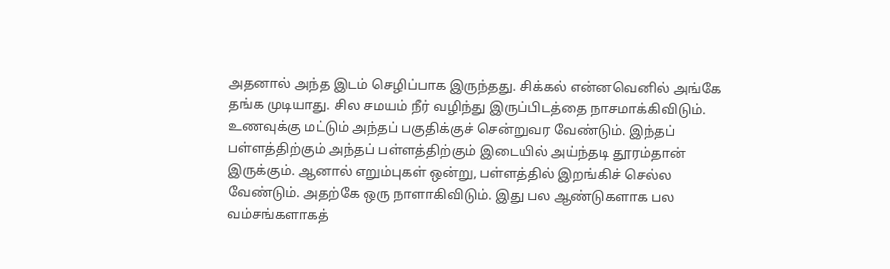அதனால் அந்த இடம் செழிப்பாக இருந்தது. சிக்கல் என்னவெனில் அங்கே தங்க முடியாது. சில சமயம் நீர் வழிந்து இருப்பிடத்தை நாசமாக்கிவிடும். உணவுக்கு மட்டும் அந்தப் பகுதிக்குச் சென்றுவர வேண்டும். இந்தப் பள்ளத்திற்கும் அந்தப் பள்ளத்திற்கும் இடையில் அய்ந்தடி தூரம்தான் இருக்கும். ஆனால் எறும்புகள் ஒன்று, பள்ளத்தில் இறங்கிச் செல்ல வேண்டும். அதற்கே ஒரு நாளாகிவிடும். இது பல ஆண்டுகளாக பல வம்சங்களாகத்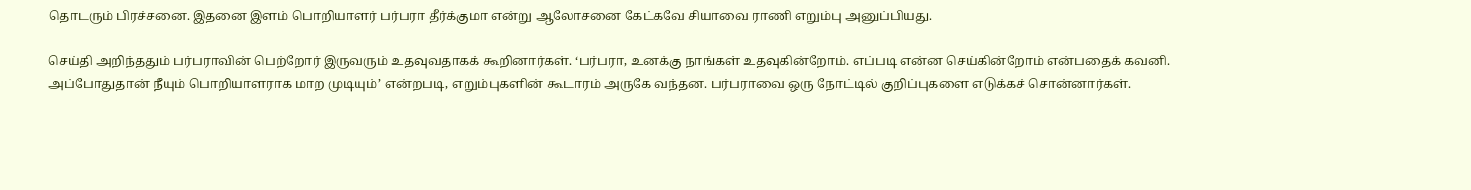தொடரும் பிரச்சனை. இதனை இளம் பொறியாளர் பர்பரா தீர்க்குமா என்று ஆலோசனை கேட்கவே சியாவை ராணி எறும்பு அனுப்பியது.

செய்தி அறிந்ததும் பர்பராவின் பெற்றோர் இருவரும் உதவுவதாகக் கூறினார்கள். ‘பர்பரா, உனக்கு நாங்கள் உதவுகின்றோம். எப்படி என்ன செய்கின்றோம் என்பதைக் கவனி. அப்போதுதான் நீயும் பொறியாளராக மாற முடியும்’ என்றபடி, எறும்புகளின் கூடாரம் அருகே வந்தன. பர்பராவை ஒரு நோட்டில் குறிப்புகளை எடுக்கச் சொன்னார்கள்.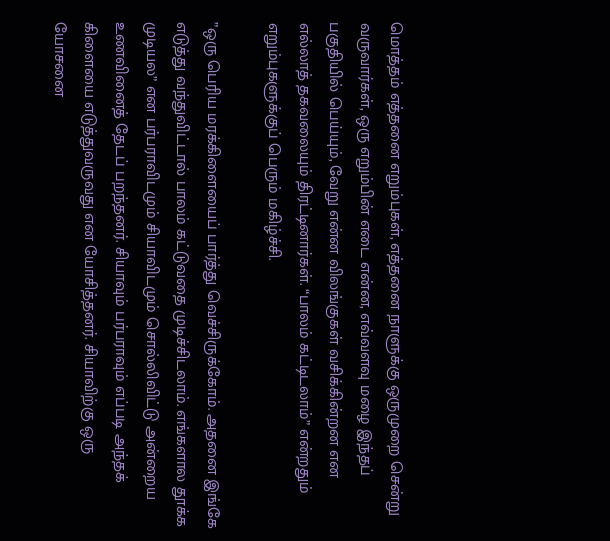மொத்தம் எத்தனை எறும்புகள், எத்தனை நாளுக்கு ஒருமுறை சென்று வருவார்கள், ஒரு எறும்பின் எடை என்ன, எவ்வளவு மழை இந்தப் பகுதியில் பெய்யும், வேறு என்ன விலங்குகள் வசிக்கின்றன என எல்லாத் தகவலையும் திரட்டினார்கள். “பாலம் கட்டிடலாம்” என்றதும் எறும்புகளுக்குப் பெரும் மகிழ்ச்சி.

”ஒரு பெரிய மரக்கிளையைப் பார்த்து வெச்சிருக்கோம். அதனை இங்கே எடுத்து வந்துவிட்டால் பாலம் கட்டுவதை முடிச்சிடலாம். எங்களால தூக்க முடியல” என பர்பராவிடமும் சியாவிடமும் சொல்லிவிட்டு அன்றைய உணவினைத் தேடப் பறந்தனர். சியாவும் பர்பராவும் எப்படி அந்தக் கிளையை எடுத்துவருவது என யோசித்தனர். சியாவிற்கு ஒரு யோசனை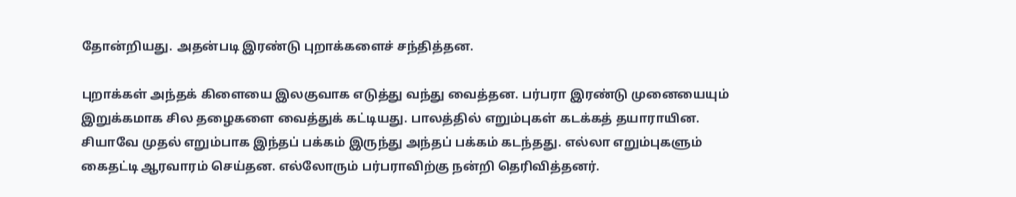தோன்றியது. அதன்படி இரண்டு புறாக்களைச் சந்தித்தன.

புறாக்கள் அந்தக் கிளையை இலகுவாக எடுத்து வந்து வைத்தன. பர்பரா இரண்டு முனையையும் இறுக்கமாக சில தழைகளை வைத்துக் கட்டியது. பாலத்தில் எறும்புகள் கடக்கத் தயாராயின. சியாவே முதல் எறும்பாக இந்தப் பக்கம் இருந்து அந்தப் பக்கம் கடந்தது. எல்லா எறும்புகளும் கைதட்டி ஆரவாரம் செய்தன. எல்லோரும் பர்பராவிற்கு நன்றி தெரிவித்தனர்.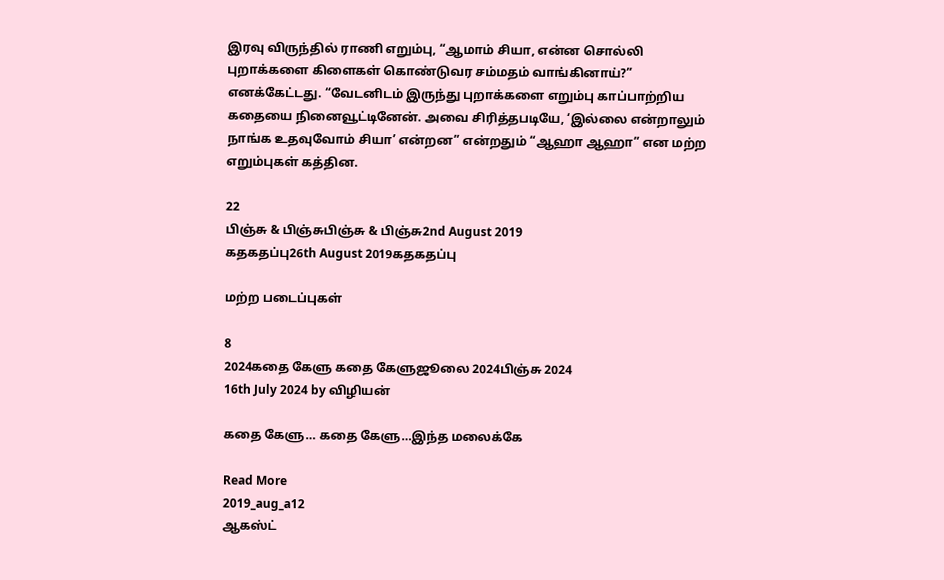இரவு விருந்தில் ராணி எறும்பு, “ஆமாம் சியா, என்ன சொல்லி புறாக்களை கிளைகள் கொண்டுவர சம்மதம் வாங்கினாய்?” எனக்கேட்டது. “வேடனிடம் இருந்து புறாக்களை எறும்பு காப்பாற்றிய கதையை நினைவூட்டினேன். அவை சிரித்தபடியே, ‘இல்லை என்றாலும் நாங்க உதவுவோம் சியா’ என்றன” என்றதும் “ஆஹா ஆஹா” என மற்ற எறும்புகள் கத்தின.

22
பிஞ்சு & பிஞ்சுபிஞ்சு & பிஞ்சு2nd August 2019
கதகதப்பு26th August 2019கதகதப்பு

மற்ற படைப்புகள்

8
2024கதை கேளு கதை கேளுஜூலை 2024பிஞ்சு 2024
16th July 2024 by விழியன்

கதை கேளு… கதை கேளு…இந்த மலைக்கே

Read More
2019_aug_a12
ஆகஸ்ட்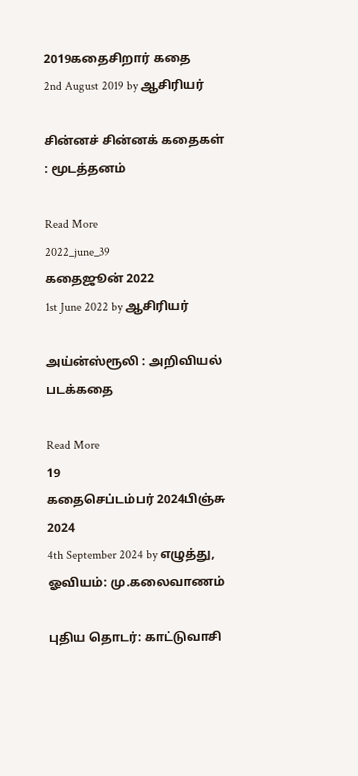2019கதைசிறார் கதை
2nd August 2019 by ஆசிரியர்

சின்னச் சின்னக் கதைகள் : மூடத்தனம்

Read More
2022_june_39
கதைஜூன் 2022
1st June 2022 by ஆசிரியர்

அய்ன்ஸ்ரூலி : அறிவியல் படக்கதை

Read More
19
கதைசெப்டம்பர் 2024பிஞ்சு 2024
4th September 2024 by எழுத்து, ஓவியம்: மு.கலைவாணம்

புதிய தொடர்: காட்டுவாசி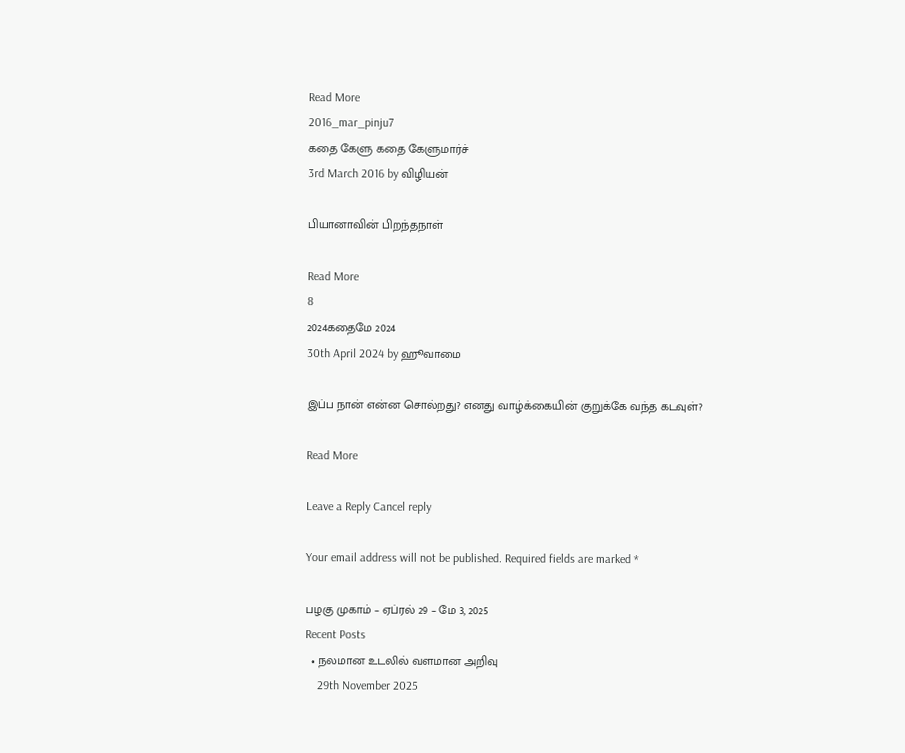Read More
2016_mar_pinju7
கதை கேளு கதை கேளுமார்ச்
3rd March 2016 by விழியன்

பியானாவின் பிறந்தநாள்

Read More
8
2024கதைமே 2024
30th April 2024 by ஹூவாமை

இப்ப நான் என்ன சொல்றது? எனது வாழ்க்கையின் குறுக்கே வந்த கடவுள்?

Read More

Leave a Reply Cancel reply

Your email address will not be published. Required fields are marked *

பழகு முகாம் – ஏப்ரல் 29 – மே 3, 2025
Recent Posts
  • நலமான உடலில் வளமான அறிவு
    29th November 2025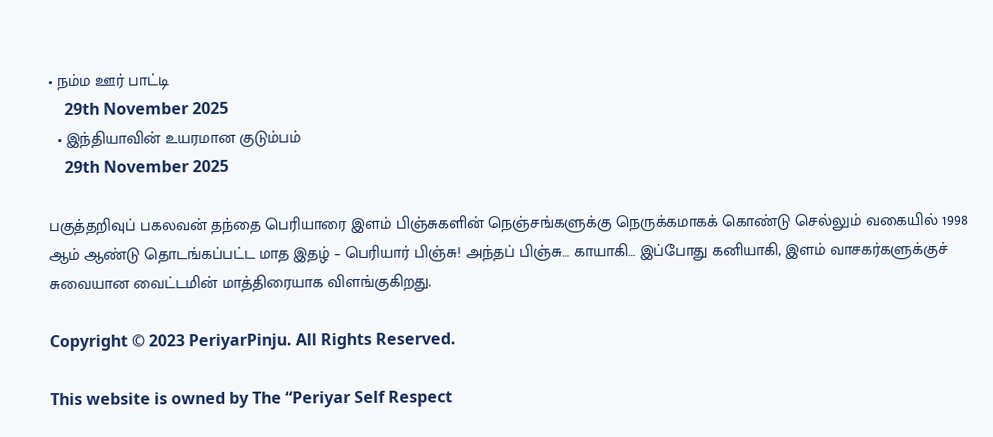• நம்ம ஊர் பாட்டி
    29th November 2025
  • இந்தியாவின் உயரமான குடும்பம்
    29th November 2025

பகுத்தறிவுப் பகலவன் தந்தை பெரியாரை இளம் பிஞ்சுகளின் நெஞ்சங்களுக்கு நெருக்கமாகக் கொண்டு செல்லும் வகையில் 1998 ஆம் ஆண்டு தொடங்கப்பட்ட மாத இதழ் – பெரியார் பிஞ்சு! அந்தப் பிஞ்சு… காயாகி… இப்போது கனியாகி, இளம் வாசகர்களுக்குச் சுவையான வைட்டமின் மாத்திரையாக விளங்குகிறது.

Copyright © 2023 PeriyarPinju. All Rights Reserved.

This website is owned by The “Periyar Self Respect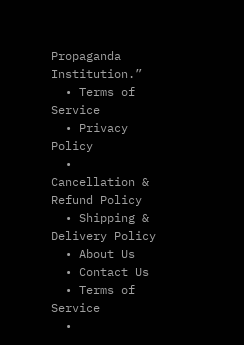Propaganda Institution.”
  • Terms of Service
  • Privacy Policy
  • Cancellation & Refund Policy
  • Shipping & Delivery Policy
  • About Us
  • Contact Us
  • Terms of Service
  •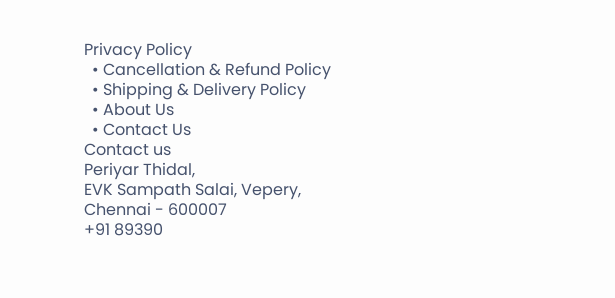Privacy Policy
  • Cancellation & Refund Policy
  • Shipping & Delivery Policy
  • About Us
  • Contact Us
Contact us
Periyar Thidal,
EVK Sampath Salai, Vepery,
Chennai - 600007
+91 89390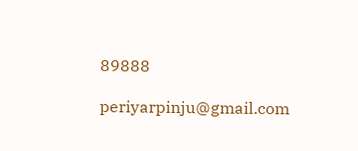89888

periyarpinju@gmail.com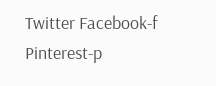Twitter Facebook-f Pinterest-p